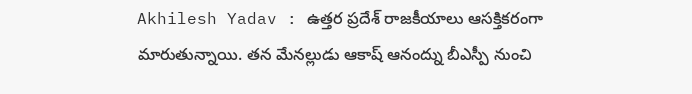Akhilesh Yadav : ఉత్తర ప్రదేశ్ రాజకీయాలు ఆసక్తికరంగా మారుతున్నాయి. తన మేనల్లుడు ఆకాష్ ఆనంద్ను బీఎస్పీ నుంచి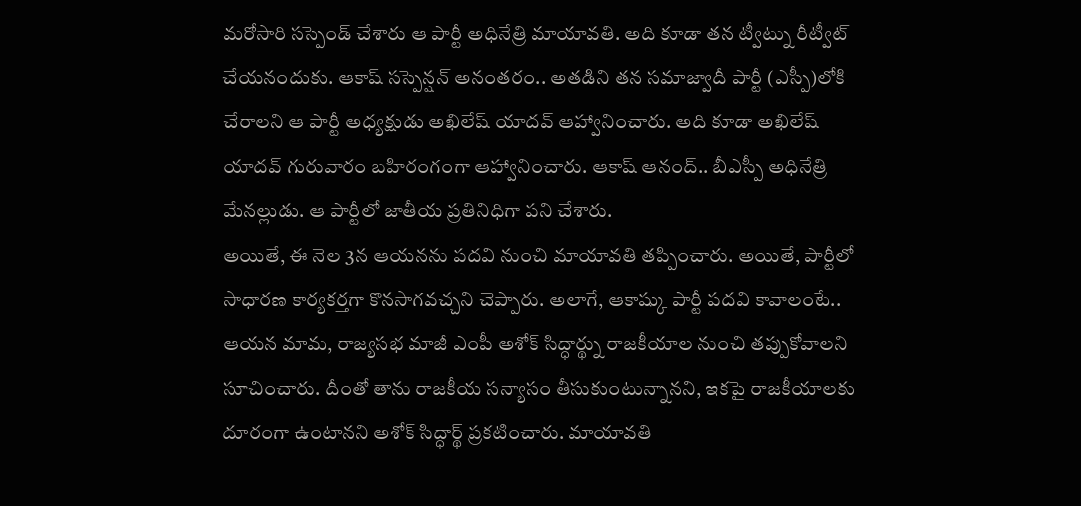మరోసారి సస్పెండ్ చేశారు ఆ పార్టీ అధినేత్రి మాయావతి. అది కూడా తన ట్వీట్ను రీట్వీట్ చేయనందుకు. ఆకాష్ సస్పెన్షన్ అనంతరం.. అతడిని తన సమాజ్వాదీ పార్టీ (ఎస్పీ)లోకి చేరాలని ఆ పార్టీ అధ్యక్షుడు అఖిలేష్ యాదవ్ ఆహ్వానించారు. అది కూడా అఖిలేష్ యాదవ్ గురువారం బహిరంగంగా ఆహ్వానించారు. ఆకాష్ ఆనంద్.. బీఎస్పీ అధినేత్రి మేనల్లుడు. ఆ పార్టీలో జాతీయ ప్రతినిధిగా పని చేశారు.
అయితే, ఈ నెల 3న ఆయనను పదవి నుంచి మాయావతి తప్పించారు. అయితే, పార్టీలో సాధారణ కార్యకర్తగా కొనసాగవచ్చని చెప్పారు. అలాగే, ఆకాష్కు పార్టీ పదవి కావాలంటే.. ఆయన మామ, రాజ్యసభ మాజీ ఎంపీ అశోక్ సిద్ధార్థ్ను రాజకీయాల నుంచి తప్పుకోవాలని సూచించారు. దీంతో తాను రాజకీయ సన్యాసం తీసుకుంటున్నానని, ఇకపై రాజకీయాలకు దూరంగా ఉంటానని అశోక్ సిద్ధార్థ్ ప్రకటించారు. మాయావతి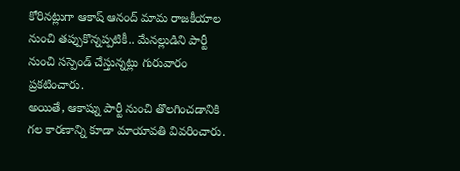కోరినట్లుగా ఆకాష్ ఆనంద్ మామ రాజకీయాల నుంచి తప్పుకొన్నప్పటికీ.. మేనల్లుడిని పార్టీ నుంచి సస్పెండ్ చేస్తున్నట్లు గురువారం ప్రకటించారు.
అయితే, ఆకాష్ను పార్టీ నుంచి తొలగించడానికి గల కారణాన్ని కూడా మాయావతి వివరించారు.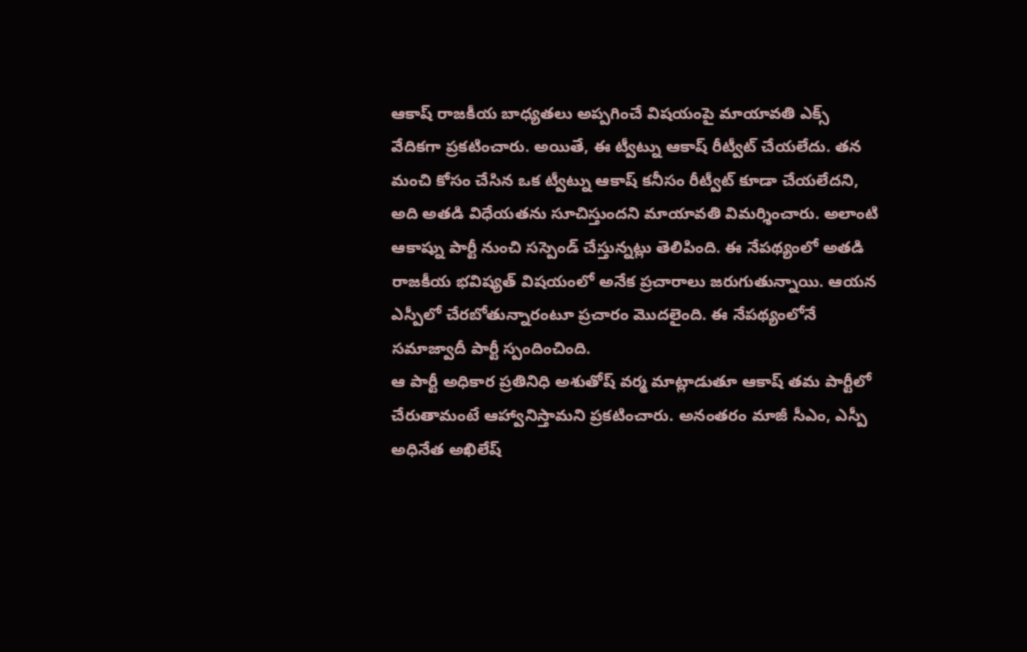ఆకాష్ రాజకీయ బాధ్యతలు అప్పగించే విషయంపై మాయావతి ఎక్స్ వేదికగా ప్రకటించారు. అయితే, ఈ ట్వీట్ను ఆకాష్ రీట్వీట్ చేయలేదు. తన మంచి కోసం చేసిన ఒక ట్వీట్ను ఆకాష్ కనీసం రీట్వీట్ కూడా చేయలేదని, అది అతడి విధేయతను సూచిస్తుందని మాయావతి విమర్శించారు. అలాంటి ఆకాష్ను పార్టీ నుంచి సస్పెండ్ చేస్తున్నట్లు తెలిపింది. ఈ నేపథ్యంలో అతడి రాజకీయ భవిష్యత్ విషయంలో అనేక ప్రచారాలు జరుగుతున్నాయి. ఆయన ఎస్పీలో చేరబోతున్నారంటూ ప్రచారం మొదలైంది. ఈ నేపథ్యంలోనే సమాజ్వాదీ పార్టీ స్పందించింది.
ఆ పార్టీ అధికార ప్రతినిధి అశుతోష్ వర్మ మాట్లాడుతూ ఆకాష్ తమ పార్టీలో చేరుతామంటే ఆహ్వానిస్తామని ప్రకటించారు. అనంతరం మాజీ సీఎం, ఎస్పీ అధినేత అఖిలేష్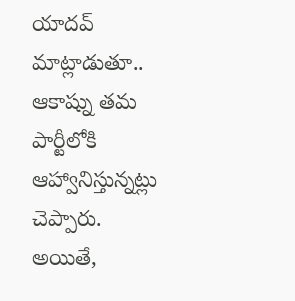యాదవ్ మాట్లాడుతూ.. ఆకాష్ను తమ పార్టీలోకి ఆహ్వానిస్తున్నట్లు చెప్పారు. అయితే,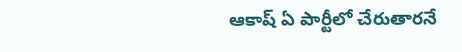ఆకాష్ ఏ పార్టీలో చేరుతారనే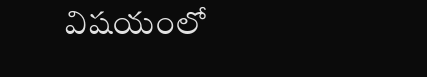విషయంలో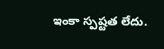ఇంకా స్పష్టత లేదు.